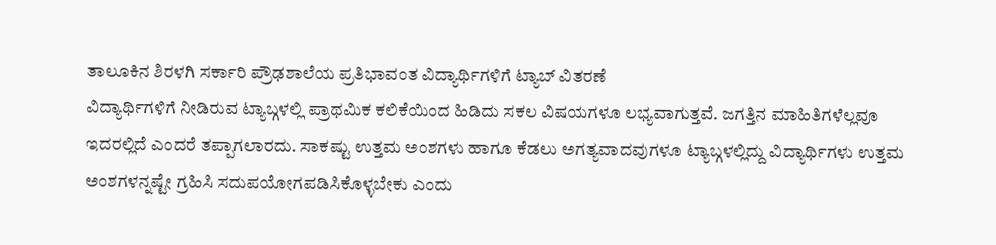ತಾಲೂಕಿನ ಶಿರಳಗಿ ಸರ್ಕಾರಿ ಪ್ರೌಢಶಾಲೆಯ ಪ್ರತಿಭಾವಂತ ವಿದ್ಯಾರ್ಥಿಗಳಿಗೆ ಟ್ಯಾಬ್ ವಿತರಣೆ
ವಿದ್ಯಾರ್ಥಿಗಳಿಗೆ ನೀಡಿರುವ ಟ್ಯಾಬ್ಗಳಲ್ಲಿ ಪ್ರಾಥಮಿಕ ಕಲಿಕೆಯಿಂದ ಹಿಡಿದು ಸಕಲ ವಿಷಯಗಳೂ ಲಭ್ಯವಾಗುತ್ತವೆ. ಜಗತ್ತಿನ ಮಾಹಿತಿಗಳೆಲ್ಲವೂ ಇದರಲ್ಲಿದೆ ಎಂದರೆ ತಪ್ಪಾಗಲಾರದು. ಸಾಕಷ್ಟು ಉತ್ತಮ ಅಂಶಗಳು ಹಾಗೂ ಕೆಡಲು ಅಗತ್ಯವಾದವುಗಳೂ ಟ್ಯಾಬ್ಗಳಲ್ಲಿದ್ದು ವಿದ್ಯಾರ್ಥಿಗಳು ಉತ್ತಮ ಅಂಶಗಳನ್ನಷ್ಟೇ ಗ್ರಹಿಸಿ ಸದುಪಯೋಗಪಡಿಸಿಕೊಳ್ಳಬೇಕು ಎಂದು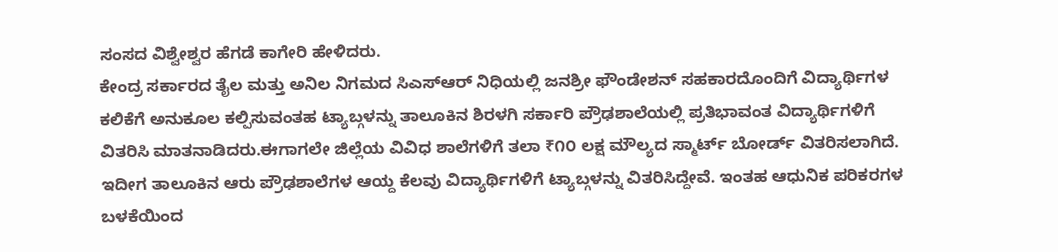ಸಂಸದ ವಿಶ್ವೇಶ್ವರ ಹೆಗಡೆ ಕಾಗೇರಿ ಹೇಳಿದರು.
ಕೇಂದ್ರ ಸರ್ಕಾರದ ತೈಲ ಮತ್ತು ಅನಿಲ ನಿಗಮದ ಸಿಎಸ್ಆರ್ ನಿಧಿಯಲ್ಲಿ ಜನಶ್ರೀ ಫೌಂಡೇಶನ್ ಸಹಕಾರದೊಂದಿಗೆ ವಿದ್ಯಾರ್ಥಿಗಳ ಕಲಿಕೆಗೆ ಅನುಕೂಲ ಕಲ್ಪಿಸುವಂತಹ ಟ್ಯಾಬ್ಗಳನ್ನು ತಾಲೂಕಿನ ಶಿರಳಗಿ ಸರ್ಕಾರಿ ಪ್ರೌಢಶಾಲೆಯಲ್ಲಿ ಪ್ರತಿಭಾವಂತ ವಿದ್ಯಾರ್ಥಿಗಳಿಗೆ ವಿತರಿಸಿ ಮಾತನಾಡಿದರು.ಈಗಾಗಲೇ ಜಿಲ್ಲೆಯ ವಿವಿಧ ಶಾಲೆಗಳಿಗೆ ತಲಾ ₹೧೦ ಲಕ್ಷ ಮೌಲ್ಯದ ಸ್ಮಾರ್ಟ್ ಬೋರ್ಡ್ ವಿತರಿಸಲಾಗಿದೆ. ಇದೀಗ ತಾಲೂಕಿನ ಆರು ಪ್ರೌಢಶಾಲೆಗಳ ಆಯ್ದ ಕೆಲವು ವಿದ್ಯಾರ್ಥಿಗಳಿಗೆ ಟ್ಯಾಬ್ಗಳನ್ನು ವಿತರಿಸಿದ್ದೇವೆ. ಇಂತಹ ಆಧುನಿಕ ಪರಿಕರಗಳ ಬಳಕೆಯಿಂದ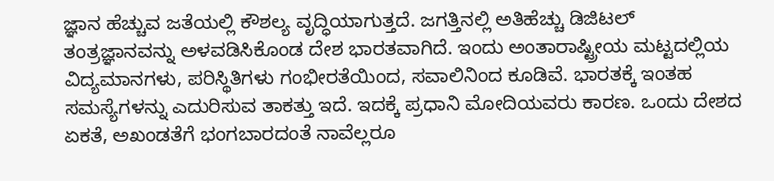ಜ್ಞಾನ ಹೆಚ್ಚುವ ಜತೆಯಲ್ಲಿ ಕೌಶಲ್ಯ ವೃದ್ಧಿಯಾಗುತ್ತದೆ. ಜಗತ್ತಿನಲ್ಲಿ ಅತಿಹೆಚ್ಚು ಡಿಜಿಟಲ್ ತಂತ್ರಜ್ಞಾನವನ್ನು ಅಳವಡಿಸಿಕೊಂಡ ದೇಶ ಭಾರತವಾಗಿದೆ. ಇಂದು ಅಂತಾರಾಷ್ಟ್ರೀಯ ಮಟ್ಟದಲ್ಲಿಯ ವಿದ್ಯಮಾನಗಳು, ಪರಿಸ್ಥಿತಿಗಳು ಗಂಭೀರತೆಯಿಂದ, ಸವಾಲಿನಿಂದ ಕೂಡಿವೆ. ಭಾರತಕ್ಕೆ ಇಂತಹ ಸಮಸ್ಯೆಗಳನ್ನು ಎದುರಿಸುವ ತಾಕತ್ತು ಇದೆ. ಇದಕ್ಕೆ ಪ್ರಧಾನಿ ಮೋದಿಯವರು ಕಾರಣ. ಒಂದು ದೇಶದ ಏಕತೆ, ಅಖಂಡತೆಗೆ ಭಂಗಬಾರದಂತೆ ನಾವೆಲ್ಲರೂ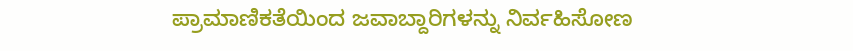ಪ್ರಾಮಾಣಿಕತೆಯಿಂದ ಜವಾಬ್ದಾರಿಗಳನ್ನು ನಿರ್ವಹಿಸೋಣ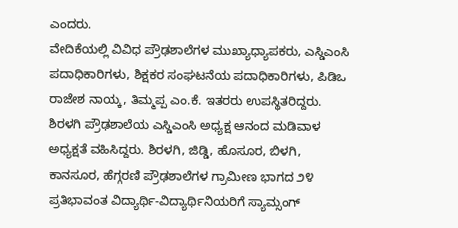ಎಂದರು.
ವೇದಿಕೆಯಲ್ಲಿ ವಿವಿಧ ಪ್ರೌಢಶಾಲೆಗಳ ಮುಖ್ಯಾಧ್ಯಾಪಕರು, ಎಸ್ಡಿಎಂಸಿ ಪದಾಧಿಕಾರಿಗಳು, ಶಿಕ್ಷಕರ ಸಂಘಟನೆಯ ಪದಾಧಿಕಾರಿಗಳು, ಪಿಡಿಒ ರಾಜೇಶ ನಾಯ್ಕ, ತಿಮ್ಮಪ್ಪ ಎಂ.ಕೆ. ಇತರರು ಉಪಸ್ಥಿತರಿದ್ದರು. ಶಿರಳಗಿ ಪ್ರೌಢಶಾಲೆಯ ಎಸ್ಡಿಎಂಸಿ ಅಧ್ಯಕ್ಷ ಆನಂದ ಮಡಿವಾಳ ಅಧ್ಯಕ್ಷತೆ ವಹಿಸಿದ್ದರು. ಶಿರಳಗಿ, ಜಿಡ್ಡಿ, ಹೊಸೂರ, ಬಿಳಗಿ, ಕಾನಸೂರ, ಹೆಗ್ಗರಣಿ ಪ್ರೌಢಶಾಲೆಗಳ ಗ್ರಾಮೀಣ ಭಾಗದ ೨೪ ಪ್ರತಿಭಾವಂತ ವಿದ್ಯಾರ್ಥಿ-ವಿದ್ಯಾರ್ಥಿನಿಯರಿಗೆ ಸ್ಯಾಮ್ಸಂಗ್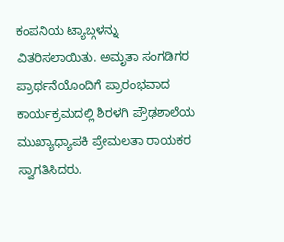ಕಂಪನಿಯ ಟ್ಯಾಬ್ಗಳನ್ನು ವಿತರಿಸಲಾಯಿತು. ಅಮೃತಾ ಸಂಗಡಿಗರ ಪ್ರಾರ್ಥನೆಯೊಂದಿಗೆ ಪ್ರಾರಂಭವಾದ ಕಾರ್ಯಕ್ರಮದಲ್ಲಿ ಶಿರಳಗಿ ಪ್ರೌಢಶಾಲೆಯ ಮುಖ್ಯಾಧ್ಯಾಪಕಿ ಪ್ರೇಮಲತಾ ರಾಯಕರ ಸ್ವಾಗತಿಸಿದರು.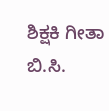ಶಿಕ್ಷಕಿ ಗೀತಾ ಬಿ.ಸಿ.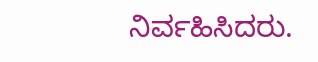ನಿರ್ವಹಿಸಿದರು.